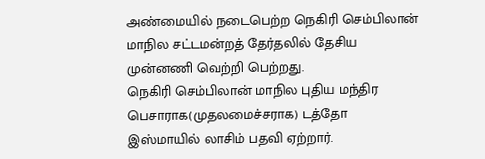அண்மையில் நடைபெற்ற நெகிரி செம்பிலான் மாநில சட்டமன்றத் தேர்தலில் தேசிய முன்னணி வெற்றி பெற்றது.
நெகிரி செம்பிலான் மாநில புதிய மந்திர பெசாராக(முதலமைச்சராக) டத்தோ இஸ்மாயில் லாசிம் பதவி ஏற்றார்.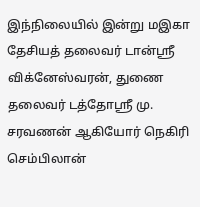இந்நிலையில் இன்று மஇகா தேசியத் தலைவர் டான்ஸ்ரீ விக்னேஸ்வரன், துணை தலைவர் டத்தோஸ்ரீ மு. சரவணன் ஆகியோர் நெகிரி செம்பிலான்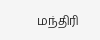மந்திரி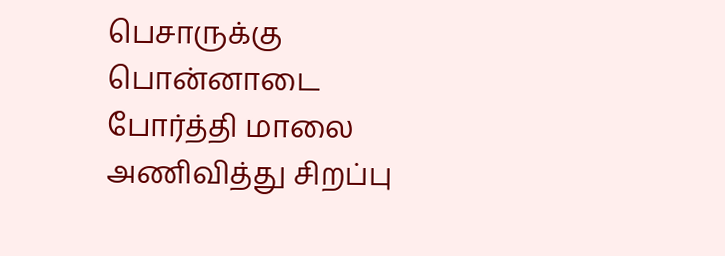பெசாருக்கு பொன்னாடை போர்த்தி மாலை அணிவித்து சிறப்பு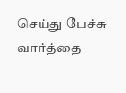செய்து பேச்சு வார்த்தை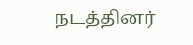நடத்தினர்